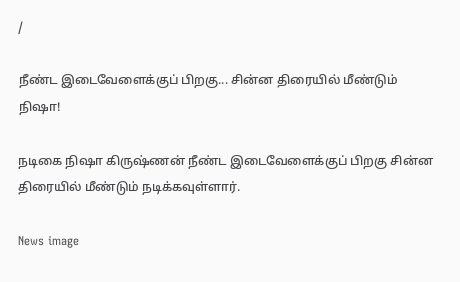/

நீண்ட இடைவேளைக்குப் பிறகு... சின்ன திரையில் மீண்டும் நிஷா!

நடிகை நிஷா கிருஷ்ணன் நீண்ட இடைவேளைக்குப் பிறகு சின்ன திரையில் மீண்டும் நடிக்கவுள்ளார்.

News image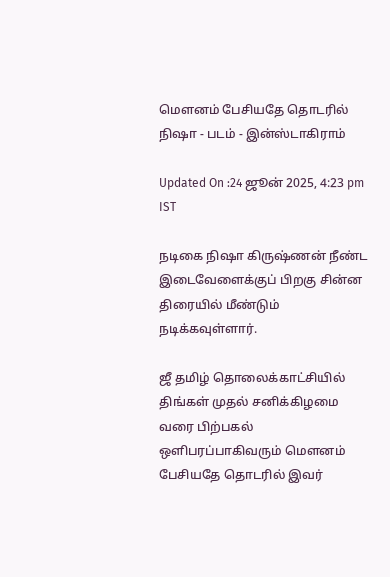மெளனம் பேசியதே தொடரில் நிஷா - படம் - இன்ஸ்டாகிராம்

Updated On :24 ஜூன் 2025, 4:23 pm IST

நடிகை நிஷா கிருஷ்ணன் நீண்ட இடைவேளைக்குப் பிறகு சின்ன திரையில் மீண்டும் நடிக்கவுள்ளார்.

ஜீ தமிழ் தொலைக்காட்சியில் திங்கள் முதல் சனிக்கிழமை வரை பிற்பகல் ஒளிபரப்பாகிவரும் மெளனம் பேசியதே தொடரில் இவர்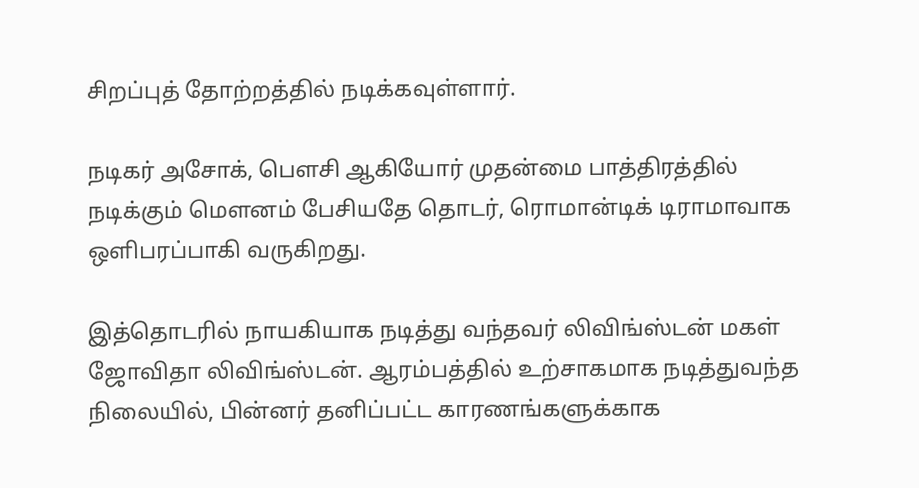சிறப்புத் தோற்றத்தில் நடிக்கவுள்ளார்.

நடிகர் அசோக், பெளசி ஆகியோர் முதன்மை பாத்திரத்தில் நடிக்கும் மெளனம் பேசியதே தொடர், ரொமான்டிக் டிராமாவாக ஒளிபரப்பாகி வருகிறது.

இத்தொடரில் நாயகியாக நடித்து வந்தவர் லிவிங்ஸ்டன் மகள் ஜோவிதா லிவிங்ஸ்டன். ஆரம்பத்தில் உற்சாகமாக நடித்துவந்த நிலையில், பின்னர் தனிப்பட்ட காரணங்களுக்காக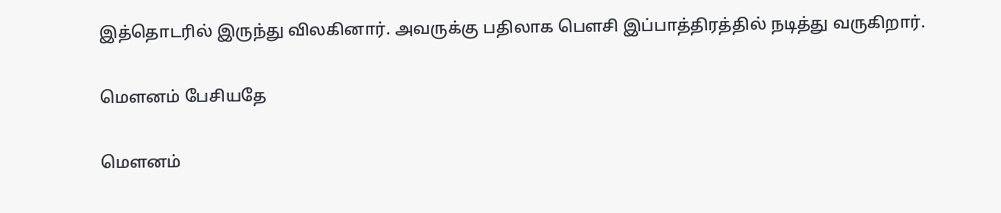இத்தொடரில் இருந்து விலகினார். அவருக்கு பதிலாக பெளசி இப்பாத்திரத்தில் நடித்து வருகிறார்.

மெளனம் பேசியதே

மெளனம்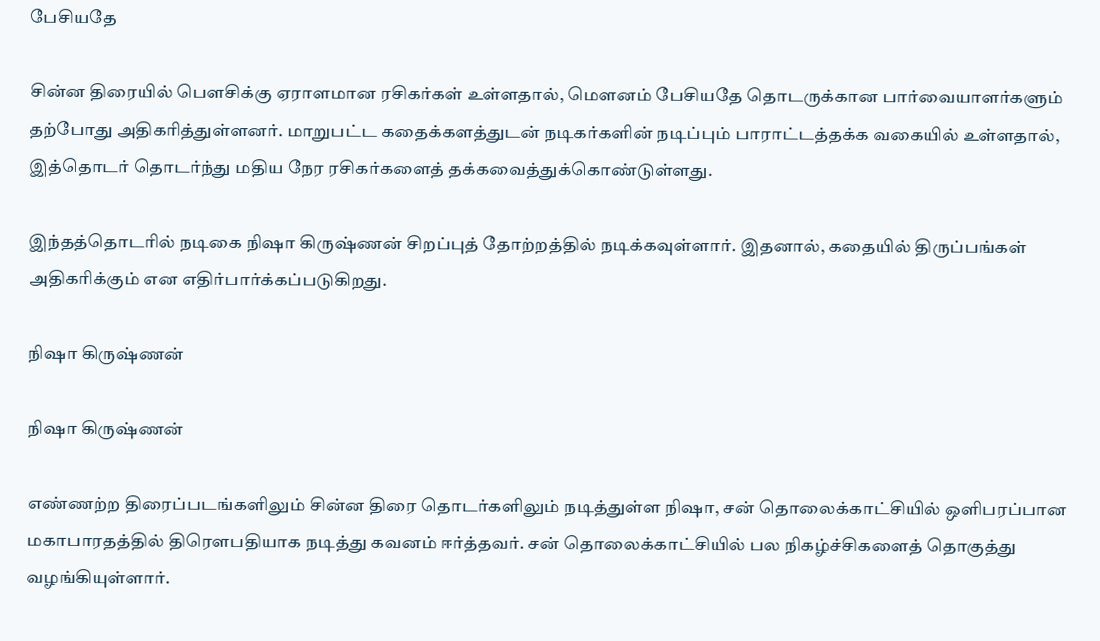பேசியதே

சின்ன திரையில் பெளசிக்கு ஏராளமான ரசிகர்கள் உள்ளதால், மெளனம் பேசியதே தொடருக்கான பார்வையாளர்களும் தற்போது அதிகரித்துள்ளனர். மாறுபட்ட கதைக்களத்துடன் நடிகர்களின் நடிப்பும் பாராட்டத்தக்க வகையில் உள்ளதால், இத்தொடர் தொடர்ந்து மதிய நேர ரசிகர்களைத் தக்கவைத்துக்கொண்டுள்ளது.

இந்தத்தொடரில் நடிகை நிஷா கிருஷ்ணன் சிறப்புத் தோற்றத்தில் நடிக்கவுள்ளார். இதனால், கதையில் திருப்பங்கள் அதிகரிக்கும் என எதிர்பார்க்கப்படுகிறது.

நிஷா கிருஷ்ணன்

நிஷா கிருஷ்ணன்

எண்ணற்ற திரைப்படங்களிலும் சின்ன திரை தொடர்களிலும் நடித்துள்ள நிஷா, சன் தொலைக்காட்சியில் ஒளிபரப்பான மகாபாரதத்தில் திரெளபதியாக நடித்து கவனம் ஈர்த்தவர். சன் தொலைக்காட்சியில் பல நிகழ்ச்சிகளைத் தொகுத்து வழங்கியுள்ளார்.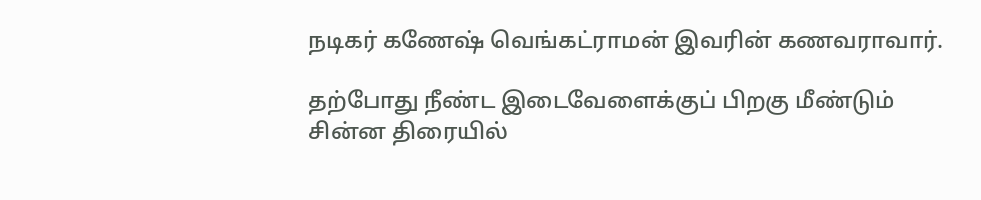நடிகர் கணேஷ் வெங்கட்ராமன் இவரின் கணவராவார்.

தற்போது நீண்ட இடைவேளைக்குப் பிறகு மீண்டும் சின்ன திரையில்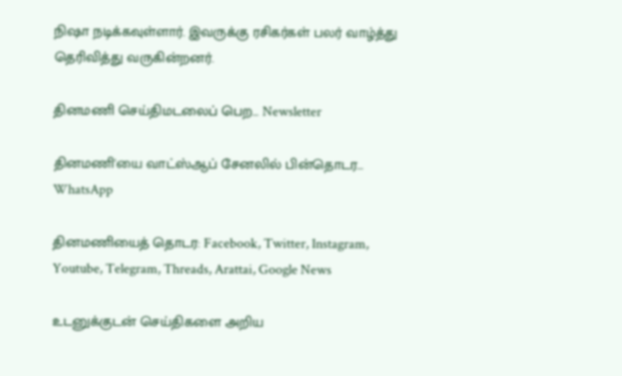நிஷா நடிக்கவுள்ளார். இவருக்கு ரசிகர்கள் பலர் வாழ்த்து தெரிவித்து வருகின்றனர்.

தினமணி செய்திமடலைப் பெற... Newsletter

தினமணி'யை வாட்ஸ்ஆப் சேனலில் பின்தொடர... WhatsApp

தினமணியைத் தொடர: Facebook, Twitter, Instagram, Youtube, Telegram, Threads, Arattai, Google News

உடனுக்குடன் செய்திகளை அறிய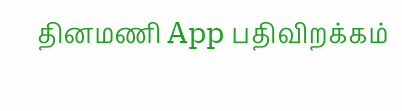தினமணி App பதிவிறக்கம்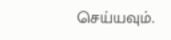செய்யவும்.